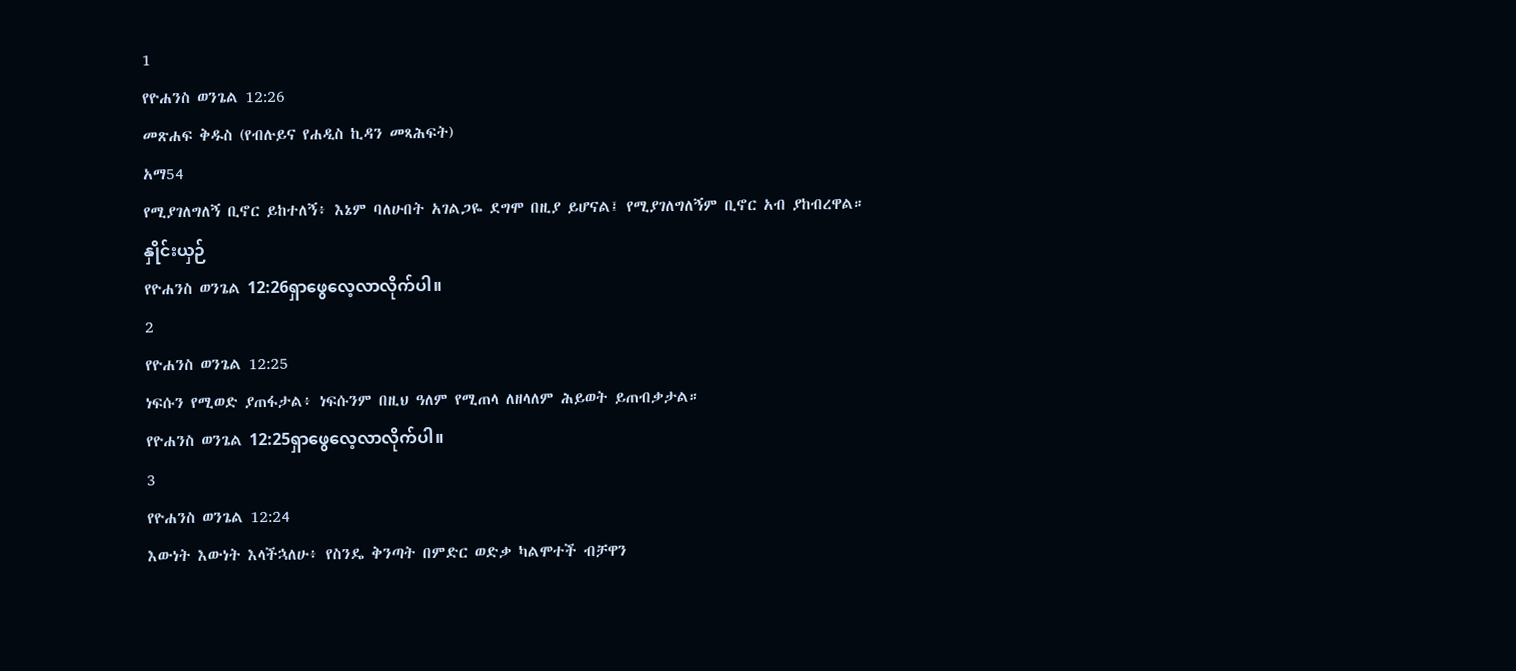1
የዮሐንስ ወንጌል 12:26
መጽሐፍ ቅዱስ (የብሉይና የሐዲስ ኪዳን መጻሕፍት)
አማ54
የሚያገለግለኝ ቢኖር ይከተለኝ፥ እኔም ባለሁበት አገልጋዬ ደግሞ በዚያ ይሆናል፤ የሚያገለግለኝም ቢኖር አብ ያከብረዋል።
နှိုင်းယှဉ်
የዮሐንስ ወንጌል 12:26ရှာဖွေလေ့လာလိုက်ပါ။
2
የዮሐንስ ወንጌል 12:25
ነፍሱን የሚወድ ያጠፋታል፥ ነፍሱንም በዚህ ዓለም የሚጠላ ለዘላለም ሕይወት ይጠብቃታል።
የዮሐንስ ወንጌል 12:25ရှာဖွေလေ့လာလိုက်ပါ။
3
የዮሐንስ ወንጌል 12:24
እውነት እውነት እላችኋለሁ፥ የስንዴ ቅንጣት በምድር ወድቃ ካልሞተች ብቻዋን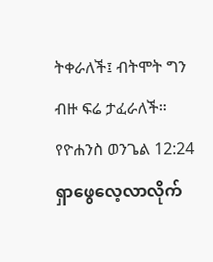ትቀራለች፤ ብትሞት ግን ብዙ ፍሬ ታፈራለች።
የዮሐንስ ወንጌል 12:24ရှာဖွေလေ့လာလိုက်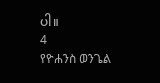ပါ။
4
የዮሐንስ ወንጌል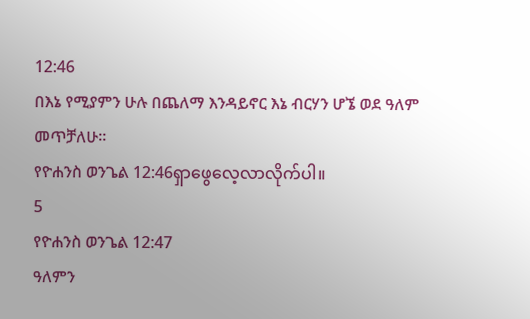12:46
በእኔ የሚያምን ሁሉ በጨለማ እንዳይኖር እኔ ብርሃን ሆኜ ወደ ዓለም መጥቻለሁ።
የዮሐንስ ወንጌል 12:46ရှာဖွေလေ့လာလိုက်ပါ။
5
የዮሐንስ ወንጌል 12:47
ዓለምን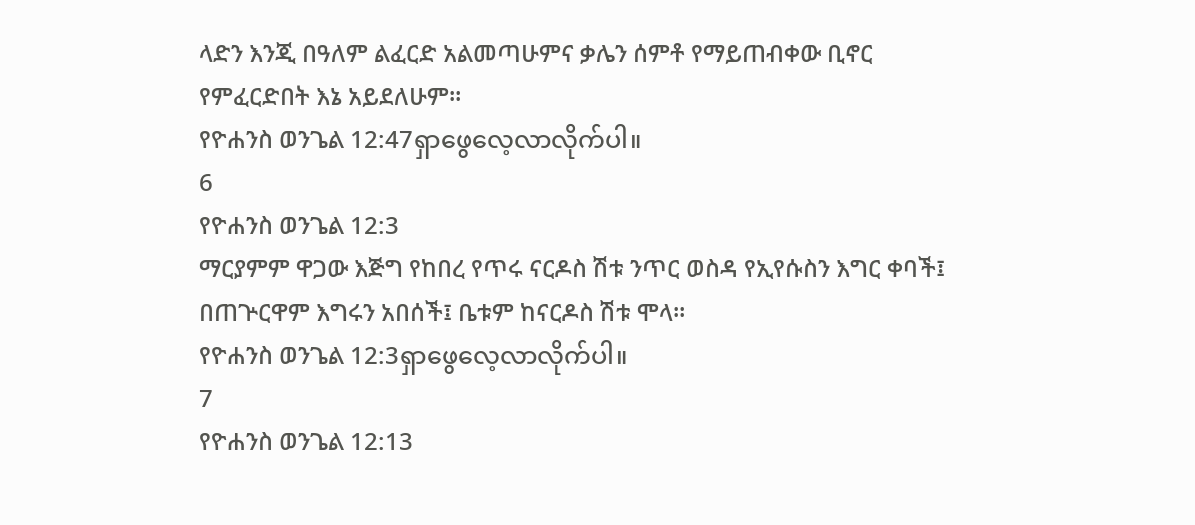ላድን እንጂ በዓለም ልፈርድ አልመጣሁምና ቃሌን ሰምቶ የማይጠብቀው ቢኖር የምፈርድበት እኔ አይደለሁም።
የዮሐንስ ወንጌል 12:47ရှာဖွေလေ့လာလိုက်ပါ။
6
የዮሐንስ ወንጌል 12:3
ማርያምም ዋጋው እጅግ የከበረ የጥሩ ናርዶስ ሽቱ ንጥር ወስዳ የኢየሱስን እግር ቀባች፤ በጠጕርዋም እግሩን አበሰች፤ ቤቱም ከናርዶስ ሽቱ ሞላ።
የዮሐንስ ወንጌል 12:3ရှာဖွေလေ့လာလိုက်ပါ။
7
የዮሐንስ ወንጌል 12:13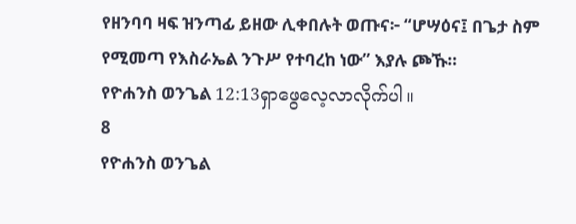የዘንባባ ዛፍ ዝንጣፊ ይዘው ሊቀበሉት ወጡና፦ “ሆሣዕና፤ በጌታ ስም የሚመጣ የእስራኤል ንጉሥ የተባረከ ነው” እያሉ ጮኹ።
የዮሐንስ ወንጌል 12:13ရှာဖွေလေ့လာလိုက်ပါ။
8
የዮሐንስ ወንጌል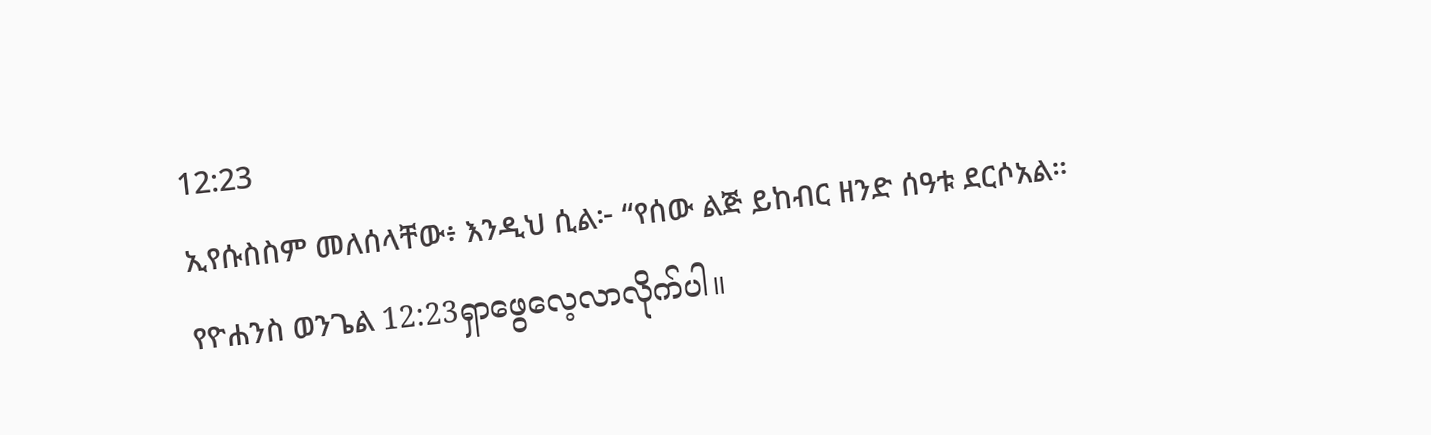12:23
ኢየሱስስም መለሰላቸው፥ እንዲህ ሲል፦ “የሰው ልጅ ይከብር ዘንድ ሰዓቱ ደርሶአል።
የዮሐንስ ወንጌል 12:23ရှာဖွေလေ့လာလိုက်ပါ။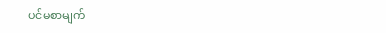ပင်မစာမျက်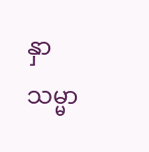နှာ
သမ္မာ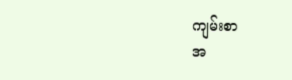ကျမ်းစာ
အ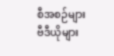စီအစဉ်များ
ဗီဒီယိုများ